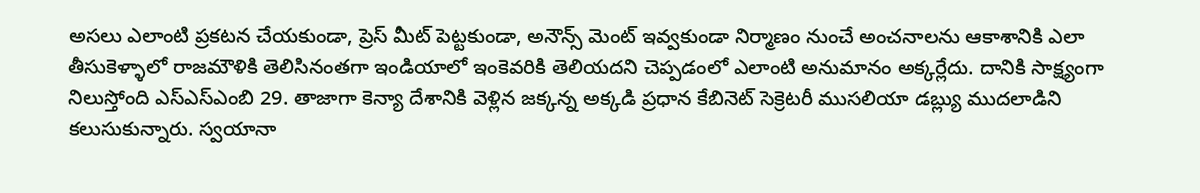అసలు ఎలాంటి ప్రకటన చేయకుండా, ప్రెస్ మీట్ పెట్టకుండా, అనౌన్స్ మెంట్ ఇవ్వకుండా నిర్మాణం నుంచే అంచనాలను ఆకాశానికి ఎలా తీసుకెళ్ళాలో రాజమౌళికి తెలిసినంతగా ఇండియాలో ఇంకెవరికి తెలియదని చెప్పడంలో ఎలాంటి అనుమానం అక్కర్లేదు. దానికి సాక్ష్యంగా నిలుస్తోంది ఎస్ఎస్ఎంబి 29. తాజాగా కెన్యా దేశానికి వెళ్లిన జక్కన్న అక్కడి ప్రధాన కేబినెట్ సెక్రెటరీ ముసలియా డబ్ల్యు ముదలాడిని కలుసుకున్నారు. స్వయానా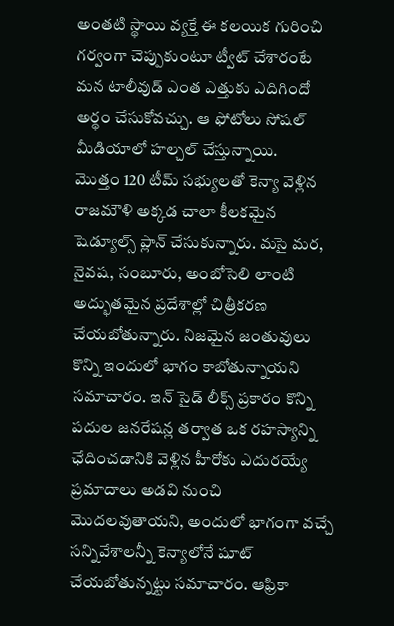అంతటి స్థాయి వ్యక్తే ఈ కలయిక గురించి గర్వంగా చెప్పుకుంటూ ట్వీట్ చేశారంటే మన టాలీవుడ్ ఎంత ఎత్తుకు ఎదిగిందో అర్థం చేసుకోవచ్చు. ఆ ఫోటోలు సోషల్ మీడియాలో హల్చల్ చేస్తున్నాయి.
మొత్తం 120 టీమ్ సభ్యులతో కెన్యా వెళ్లిన రాజమౌళి అక్కడ చాలా కీలకమైన షెడ్యూల్స్ ప్లాన్ చేసుకున్నారు. మసై మర, నైవష, సంబూరు, అంబోసెలి లాంటి అద్భుతమైన ప్రదేశాల్లో చిత్రీకరణ చేయబోతున్నారు. నిజమైన జంతువులు కొన్ని ఇందులో భాగం కాబోతున్నాయని సమాచారం. ఇన్ సైడ్ లీక్స్ ప్రకారం కొన్ని పదుల జనరేషన్ల తర్వాత ఒక రహస్యాన్ని ఛేదించడానికి వెళ్లిన హీరోకు ఎదురయ్యే ప్రమాదాలు అడవి నుంచి మొదలవుతాయని, అందులో భాగంగా వచ్చే సన్నివేశాలన్నీ కెన్యాలోనే షూట్ చేయబోతున్నట్టు సమాచారం. ఆఫ్రికా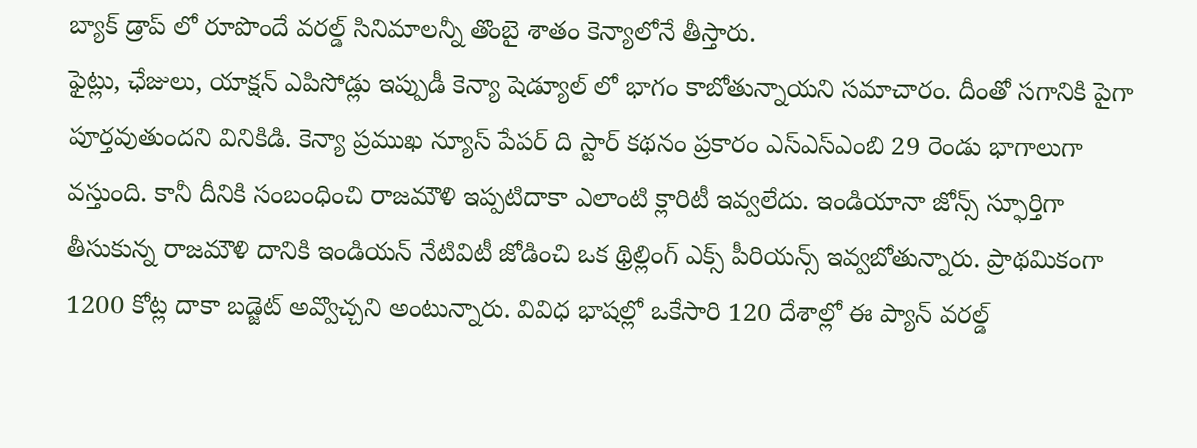బ్యాక్ డ్రాప్ లో రూపొందే వరల్డ్ సినిమాలన్నీ తొంబై శాతం కెన్యాలోనే తీస్తారు.
ఫైట్లు, ఛేజులు, యాక్షన్ ఎపిసోడ్లు ఇప్పుడీ కెన్యా షెడ్యూల్ లో భాగం కాబోతున్నాయని సమాచారం. దీంతో సగానికి పైగా పూర్తవుతుందని వినికిడి. కెన్యా ప్రముఖ న్యూస్ పేపర్ ది స్టార్ కథనం ప్రకారం ఎస్ఎస్ఎంబి 29 రెండు భాగాలుగా వస్తుంది. కానీ దీనికి సంబంధించి రాజమౌళి ఇప్పటిదాకా ఎలాంటి క్లారిటీ ఇవ్వలేదు. ఇండియానా జోన్స్ స్ఫూర్తిగా తీసుకున్న రాజమౌళి దానికి ఇండియన్ నేటివిటీ జోడించి ఒక థ్రిల్లింగ్ ఎక్స్ పీరియన్స్ ఇవ్వబోతున్నారు. ప్రాథమికంగా 1200 కోట్ల దాకా బడ్జెట్ అవ్వొచ్చని అంటున్నారు. వివిధ భాషల్లో ఒకేసారి 120 దేశాల్లో ఈ ప్యాన్ వరల్డ్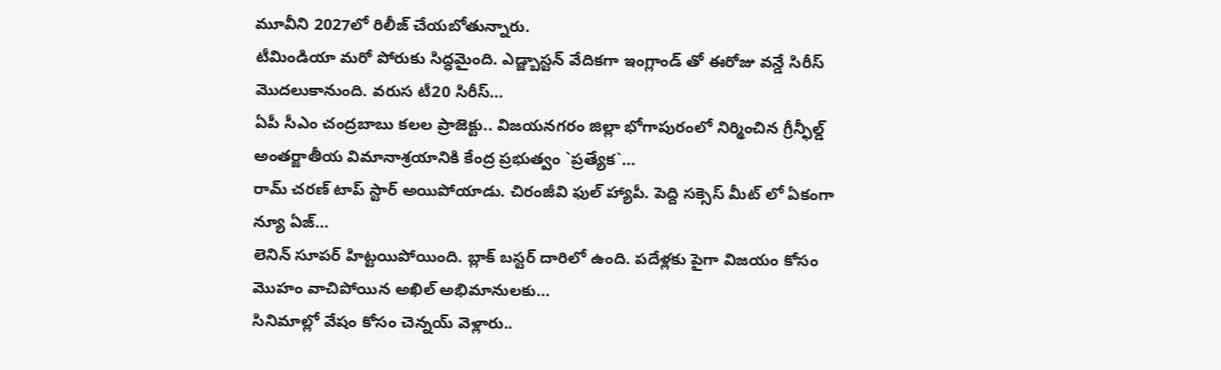మూవీని 2027లో రిలీజ్ చేయబోతున్నారు.
టీమిండియా మరో పోరుకు సిద్ధమైంది. ఎడ్జ్బాస్టన్ వేదికగా ఇంగ్లాండ్ తో ఈరోజు వన్డే సిరీస్ మొదలుకానుంది. వరుస టీ20 సిరీస్…
ఏపీ సీఎం చంద్రబాబు కలల ప్రాజెక్టు.. విజయనగరం జిల్లా భోగాపురంలో నిర్మించిన గ్రీన్ఫీల్డ్ అంతర్జాతీయ విమానాశ్రయానికి కేంద్ర ప్రభుత్వం `ప్రత్యేక`…
రామ్ చరణ్ టాప్ స్టార్ అయిపోయాడు. చిరంజీవి ఫుల్ హ్యాపీ. పెద్ది సక్సెస్ మీట్ లో ఏకంగా న్యూ ఏజ్…
లెనిన్ సూపర్ హిట్టయిపోయింది. బ్లాక్ బస్టర్ దారిలో ఉంది. పదేళ్లకు పైగా విజయం కోసం మొహం వాచిపోయిన అఖిల్ అభిమానులకు…
సినిమాల్లో వేషం కోసం చెన్నయ్ వెళ్లారు..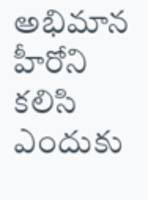అభిమాన హీరోని కలిసి ఎందుకు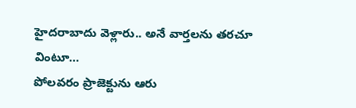హైదరాబాదు వెళ్లారు.. అనే వార్తలను తరచూ వింటూ…
పోలవరం ప్రాజెక్టును ఆరు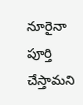నూరైనా పూర్తి చేస్తామని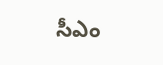సీఎం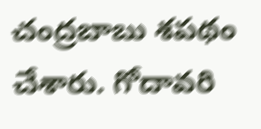చంద్రబాబు శపథం చేశారు. గోదావరి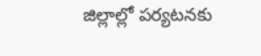జిల్లాల్లో పర్యటనకు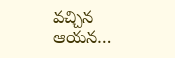వచ్చిన ఆయన…